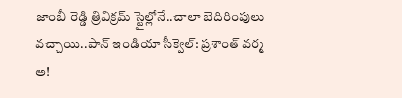జాంబీ రెడ్డి త్రివిక్రమ్ స్టైల్లోనే..చాలా బెదిరింపులు వచ్చాయి..పాన్ ఇండియా సీక్వెల్: ప్రశాంత్ వర్మ
అ!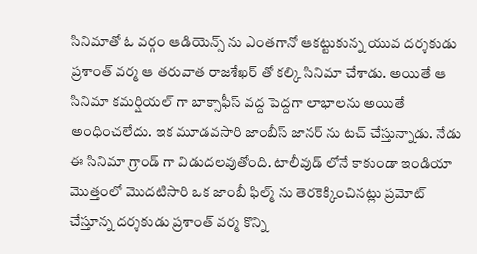సినిమాతో ఓ వర్గం ఆడియెన్స్ ను ఎంతగానో ఆకట్టుకున్న యువ దర్శకుడు ప్రశాంత్ వర్మ ఆ తరువాత రాజశేఖర్ తో కల్కి సినిమా చేశాడు. అయితే ఆ సినిమా కమర్షియల్ గా బాక్సాఫీస్ వద్ద పెద్దగా లాభాలను అయితే అంధించలేదు. ఇక మూడవసారి జాంబీస్ జానర్ ను టచ్ చేస్తున్నాడు. నేడు ఈ సినిమా గ్రాండ్ గా విడుదలవుతోంది. టాలీవుడ్ లోనే కాకుండా ఇండియా మొత్తంలో మొదటిసారి ఒక జాంబీ ఫిల్మ్ ను తెరకెక్కించినట్లు ప్రమోట్ చేస్తూన్న దర్శకుడు ప్రశాంత్ వర్మ కొన్ని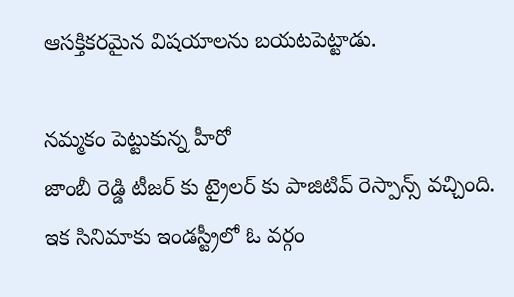ఆసక్తికరమైన విషయాలను బయటపెట్టాడు.

నమ్మకం పెట్టుకున్న హీరో
జాంబీ రెడ్డి టీజర్ కు ట్రైలర్ కు పాజిటివ్ రెస్పాన్స్ వచ్చింది. ఇక సినిమాకు ఇండస్ట్రీలో ఓ వర్గం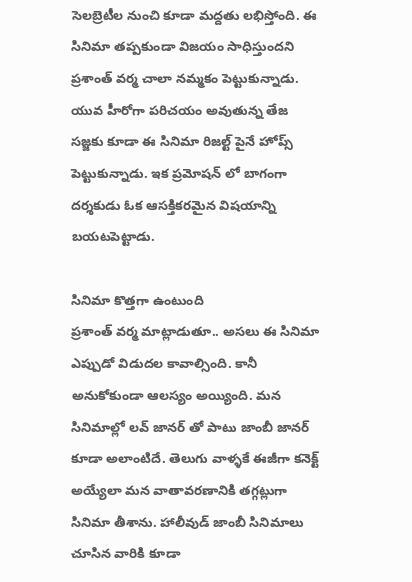సెలబ్రెటీల నుంచి కూడా మద్దతు లభిస్తోంది. ఈ సినిమా తప్పకుండా విజయం సాధిస్తుందని ప్రశాంత్ వర్మ చాలా నమ్మకం పెట్టుకున్నాడు. యువ హీరోగా పరిచయం అవుతున్న తేజ సజ్జకు కూడా ఈ సినిమా రిజల్ట్ పైనే హోప్స్ పెట్టుకున్నాడు. ఇక ప్రమోషన్ లో బాగంగా దర్శకుడు ఓక ఆసక్తికరమైన విషయాన్ని బయటపెట్టాడు.

సినిమా కొత్తగా ఉంటుంది
ప్రశాంత్ వర్మ మాట్లాడుతూ.. అసలు ఈ సినిమా ఎప్పుడో విడుదల కావాల్సింది. కానీ అనుకోకుండా ఆలస్యం అయ్యింది. మన సినిమాల్లో లవ్ జానర్ తో పాటు జాంబీ జానర్ కూడా అలాంటిదే. తెలుగు వాళ్ళకే ఈజీగా కనెక్ట్ అయ్యేలా మన వాతావరణానికి తగ్గట్లుగా సినిమా తీశాను. హాలీవుడ్ జాంబీ సినిమాలు చూసిన వారికి కూడా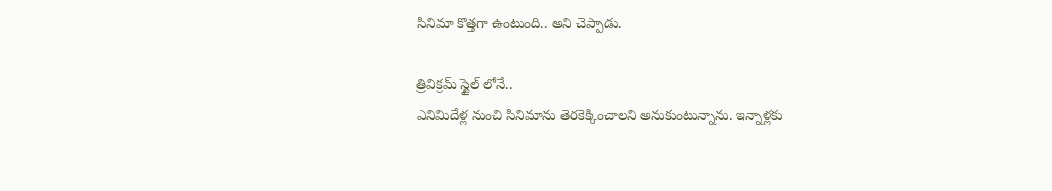సినిమా కొత్తగా ఉంటుంది.. అని చెప్పాడు.

త్రివిక్రమ్ స్టైల్ లోనే..
ఎనిమిదేళ్ల నుంచి సినిమాను తెరకెక్కించాలని అనుకుంటున్నాను. ఇన్నాళ్లకు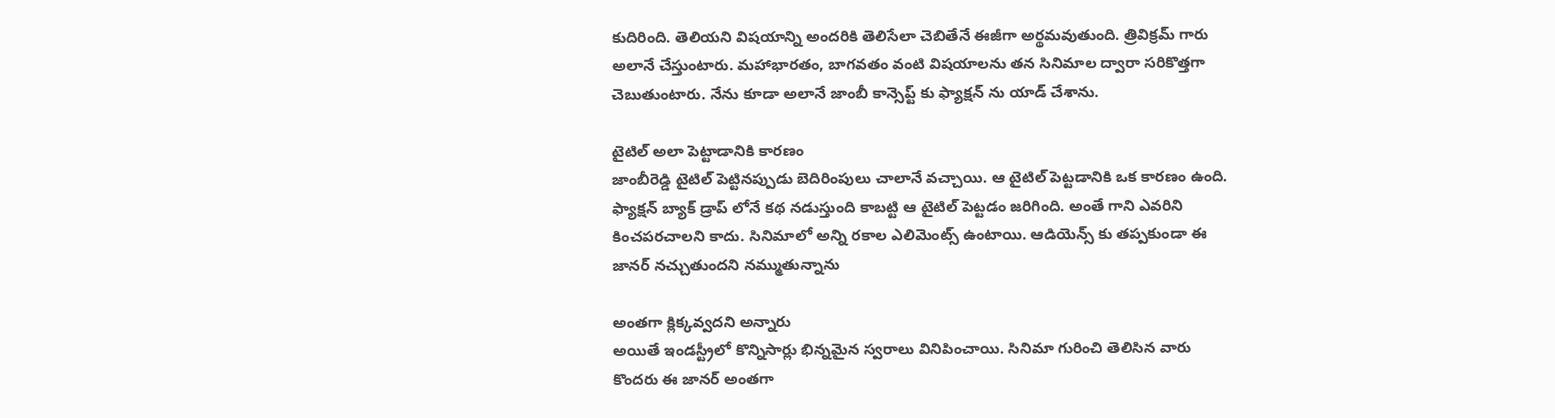కుదిరింది. తెలియని విషయాన్ని అందరికి తెలిసేలా చెబితేనే ఈజీగా అర్థమవుతుంది. త్రివిక్రమ్ గారు అలానే చేస్తుంటారు. మహాభారతం, బాగవతం వంటి విషయాలను తన సినిమాల ద్వారా సరికొత్తగా చెబుతుంటారు. నేను కూడా అలానే జాంబీ కాన్సెప్ట్ కు ఫ్యాక్షన్ ను యాడ్ చేశాను.

టైటిల్ అలా పెట్టాడానికి కారణం
జాంబీరెడ్డి టైటిల్ పెట్టినప్పుడు బెదిరింపులు చాలానే వచ్చాయి. ఆ టైటిల్ పెట్టడానికి ఒక కారణం ఉంది. ఫ్యాక్షన్ బ్యాక్ డ్రాప్ లోనే కథ నడుస్తుంది కాబట్టి ఆ టైటిల్ పెట్టడం జరిగింది. అంతే గాని ఎవరిని కించపరచాలని కాదు. సినిమాలో అన్ని రకాల ఎలిమెంట్స్ ఉంటాయి. ఆడియెన్స్ కు తప్పకుండా ఈ జానర్ నచ్చుతుందని నమ్ముతున్నాను

అంతగా క్లిక్కవ్వదని అన్నారు
అయితే ఇండస్ట్రీలో కొన్నిసార్లు భిన్నమైన స్వరాలు వినిపించాయి. సినిమా గురించి తెలిసిన వారు కొందరు ఈ జానర్ అంతగా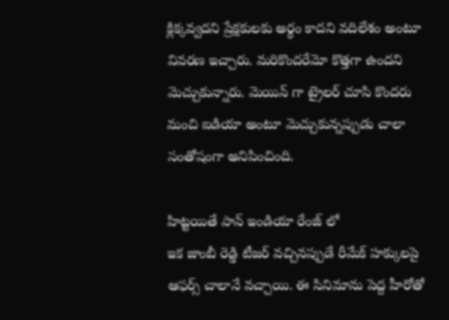క్లిక్కవ్వదని ప్రేక్షకులకు అర్థం కాదని వదిలేశం అంటూ వివరణ ఇచ్చారు. మరికొందరేమో కొత్తగా ఉందని మెచ్చుకున్నారు. మెయిన్ గా ట్రైలర్ చూసి కొందరు మంచి ఐడియా అంటూ మెచ్చుకున్నప్పుడు చాలా సంతోషంగా అనిపించింది.

హిట్టయితే పాన్ ఇండియా రేంజ్ లో
ఇక జాంబీ రెడ్డి టీజర్ వచ్చినప్పుడే రీమేక్ హక్కులపై ఆఫర్స్ చాలానే వచ్చాయి. ఈ సినిమాను పెద్ద హీరోతో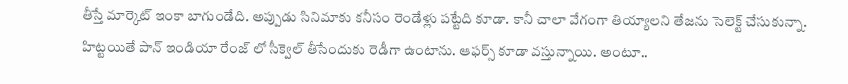తీస్తే మార్కెట్ ఇంకా బాగుండేది. అప్పుడు సినిమాకు కనీసం రెండేళ్లు పట్టేది కూడా. కానీ చాలా వేగంగా తియ్యాలని తేజను సెలెక్ట్ చేసుకున్నా. హిట్టయితే పాన్ ఇండియా రేంజ్ లో సీక్వెల్ తీసేందుకు రెడీగా ఉంటాను. ఆఫర్స్ కూడా వస్తున్నాయి. అంటూ..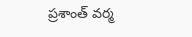ప్రశాంత్ వర్మ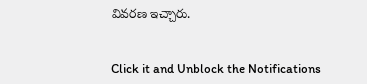వివరణ ఇచ్చారు.


Click it and Unblock the Notifications